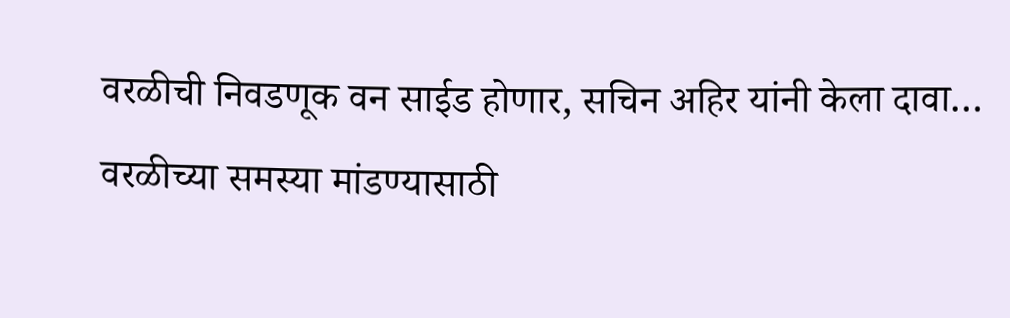वरळीची निवडणूक वन साईड होणार, सचिन अहिर यांनी केला दावा…
वरळीच्या समस्या मांडण्यासाठी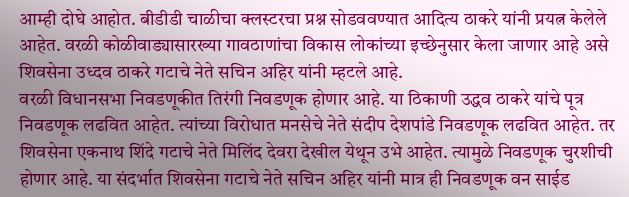आम्ही दोघे आहोत. बीडीडी चाळीचा क्लस्टरचा प्रश्न सोडववण्यात आदित्य ठाकरे यांनी प्रयत्न केलेले आहेत. वरळी कोळीवाड्यासारख्या गावठाणांचा विकास लोकांच्या इच्छेनुसार केला जाणार आहे असे शिवसेना उध्दव ठाकरे गटाचे नेते सचिन अहिर यांनी म्हटले आहे.
वरळी विधानसभा निवडणूकीत तिरंगी निवडणूक होणार आहे. या ठिकाणी उद्धव ठाकरे यांचे पूत्र निवडणूक लढवित आहेत. त्यांच्या विरोधात मनसेचे नेते संदीप देशपांडे निवडणूक लढवित आहेत. तर शिवसेना एकनाथ शिंदे गटाचे नेते मिलिंद देवरा देखील येथून उभे आहेत. त्यामुळे निवडणूक चुरशीची होणार आहे. या संदर्भात शिवसेना गटाचे नेते सचिन अहिर यांनी मात्र ही निवडणूक वन साईड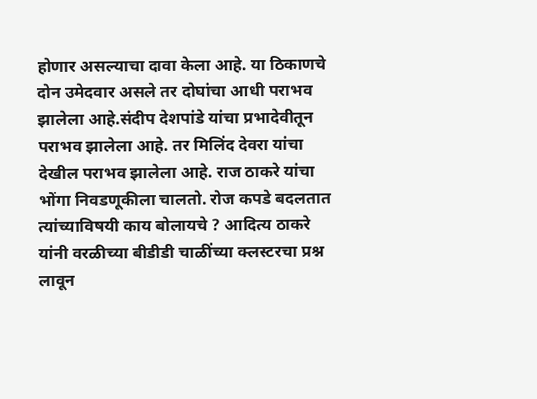होणार असल्याचा दावा केला आहे. या ठिकाणचे दोन उमेदवार असले तर दोघांचा आधी पराभव झालेला आहे.संदीप देशपांडे यांचा प्रभादेवीतून पराभव झालेला आहे. तर मिलिंद देवरा यांचा देखील पराभव झालेला आहे. राज ठाकरे यांचा भोंगा निवडणूकीला चालतो. रोज कपडे बदलतात त्यांच्याविषयी काय बोलायचे ? आदित्य ठाकरे यांनी वरळीच्या बीडीडी चाळींच्या क्लस्टरचा प्रश्न लावून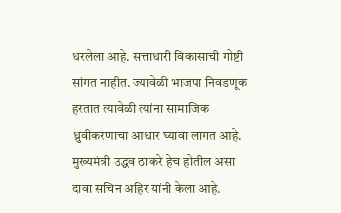धरलेला आहे. सत्ताधारी विकासाची गोष्टी सांगत नाहीत. ज्यावेळी भाजपा निवडणूक हरतात त्यावेळी त्यांना सामाजिक ध्रुवीकरणाचा आधार घ्यावा लागत आहे. मुख्यमंत्री उद्धव ठाकरे हेच होतील असा दावा सचिन अहिर यांनी केला आहे.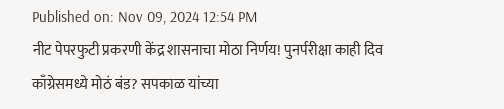Published on: Nov 09, 2024 12:54 PM
नीट पेपरफुटी प्रकरणी केंद्र शासनाचा मोठा निर्णय! पुनर्परीक्षा काही दिव
काँग्रेसमध्ये मोठं बंड? सपकाळ यांच्या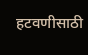हटवणीसाठी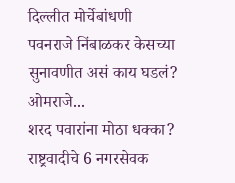दिल्लीत मोर्चेबांधणी
पवनराजे निंबाळकर केसच्या सुनावणीत असं काय घडलं? ओमराजे...
शरद पवारांना मोठा धक्का? राष्ट्रवादीचे 6 नगरसेवक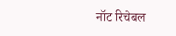नॉट रिचेबल